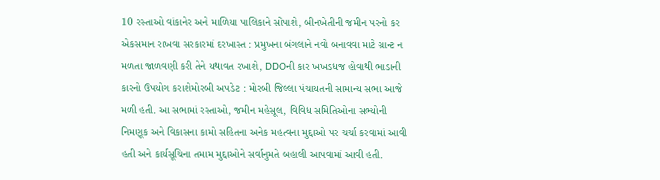10 રસ્તાઓ વાંકાનેર અને માળિયા પાલિકાને સોંપાશે, બીનખેતીની જમીન પરનો કર એકસમાન રાખવા સરકારમાં દરખાસ્ત : પ્રમુખના બંગલાને નવો બનાવવા માટે ગ્રાન્ટ ન મળતા જાળવણી કરી તેને યથાવત રખાશે, DDOની કાર ખખડધજ હોવાથી ભાડાની કારનો ઉપયોગ કરાશેમોરબી અપડેટ : મોરબી જિલ્લા પંચાયતની સામાન્ય સભા આજે મળી હતી. આ સભામાં રસ્તાઓ, જમીન મહેસૂલ, વિવિધ સમિતિઓના સભ્યોની નિમણૂક અને વિકાસના કામો સહિતના અનેક મહત્વના મુદ્દાઓ પર ચર્ચા કરવામાં આવી હતી અને કાર્યસૂચિના તમામ મુદ્દાઓને સર્વાનુમતે બહાલી આપવામાં આવી હતી.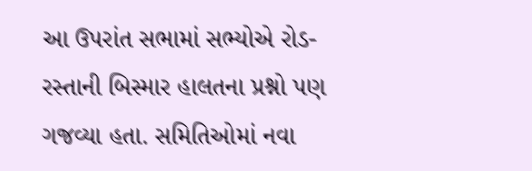આ ઉપરાંત સભામાં સભ્યોએ રોડ-રસ્તાની બિસ્માર હાલતના પ્રશ્નો પણ ગજવ્યા હતા. સમિતિઓમાં નવા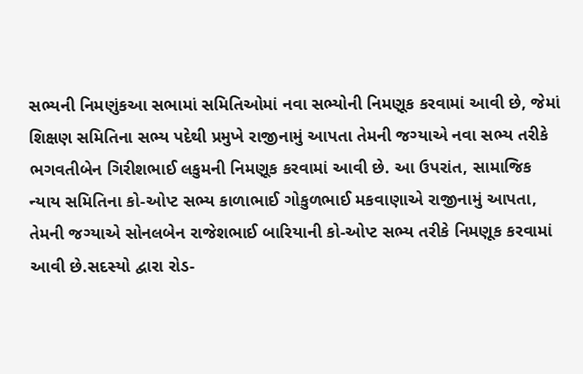સભ્યની નિમણુંકઆ સભામાં સમિતિઓમાં નવા સભ્યોની નિમણૂક કરવામાં આવી છે, જેમાં શિક્ષણ સમિતિના સભ્ય પદેથી પ્રમુખે રાજીનામું આપતા તેમની જગ્યાએ નવા સભ્ય તરીકે ભગવતીબેન ગિરીશભાઈ લકુમની નિમણૂક કરવામાં આવી છે. આ ઉપરાંત, સામાજિક ન્યાય સમિતિના કો-ઓપ્ટ સભ્ય કાળાભાઈ ગોકુળભાઈ મકવાણાએ રાજીનામું આપતા, તેમની જગ્યાએ સોનલબેન રાજેશભાઈ બારિયાની કો-ઓપ્ટ સભ્ય તરીકે નિમણૂક કરવામાં આવી છે.સદસ્યો દ્વારા રોડ-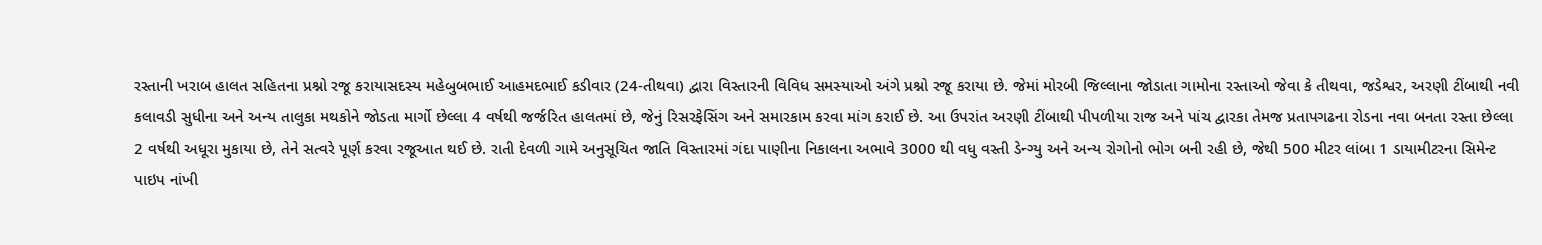રસ્તાની ખરાબ હાલત સહિતના પ્રશ્નો રજૂ કરાયાસદસ્ય મહેબુબભાઈ આહમદભાઈ કડીવાર (24-તીથવા) દ્વારા વિસ્તારની વિવિધ સમસ્યાઓ અંગે પ્રશ્નો રજૂ કરાયા છે. જેમાં મોરબી જિલ્લાના જોડાતા ગામોના રસ્તાઓ જેવા કે તીથવા, જડેશ્વર, અરણી ટીંબાથી નવી કલાવડી સુધીના અને અન્ય તાલુકા મથકોને જોડતા માર્ગો છેલ્લા 4 વર્ષથી જર્જરિત હાલતમાં છે, જેનું રિસરફેસિંગ અને સમારકામ કરવા માંગ કરાઈ છે. આ ઉપરાંત અરણી ટીંબાથી પીપળીયા રાજ અને પાંચ દ્વારકા તેમજ પ્રતાપગઢના રોડના નવા બનતા રસ્તા છેલ્લા 2 વર્ષથી અધૂરા મુકાયા છે, તેને સત્વરે પૂર્ણ કરવા રજૂઆત થઈ છે. રાતી દેવળી ગામે અનુસૂચિત જાતિ વિસ્તારમાં ગંદા પાણીના નિકાલના અભાવે 3000 થી વધુ વસ્તી ડેન્ગ્યુ અને અન્ય રોગોનો ભોગ બની રહી છે, જેથી 500 મીટર લાંબા 1 ડાયામીટરના સિમેન્ટ પાઇપ નાંખી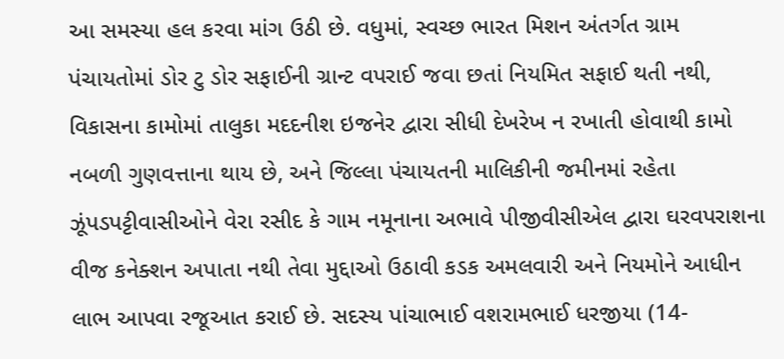આ સમસ્યા હલ કરવા માંગ ઉઠી છે. વધુમાં, સ્વચ્છ ભારત મિશન અંતર્ગત ગ્રામ પંચાયતોમાં ડોર ટુ ડોર સફાઈની ગ્રાન્ટ વપરાઈ જવા છતાં નિયમિત સફાઈ થતી નથી, વિકાસના કામોમાં તાલુકા મદદનીશ ઇજનેર દ્વારા સીધી દેખરેખ ન રખાતી હોવાથી કામો નબળી ગુણવત્તાના થાય છે, અને જિલ્લા પંચાયતની માલિકીની જમીનમાં રહેતા ઝૂંપડપટ્ટીવાસીઓને વેરા રસીદ કે ગામ નમૂનાના અભાવે પીજીવીસીએલ દ્વારા ઘરવપરાશના વીજ કનેક્શન અપાતા નથી તેવા મુદ્દાઓ ઉઠાવી કડક અમલવારી અને નિયમોને આધીન લાભ આપવા રજૂઆત કરાઈ છે. સદસ્ય પાંચાભાઈ વશરામભાઈ ધરજીયા (14-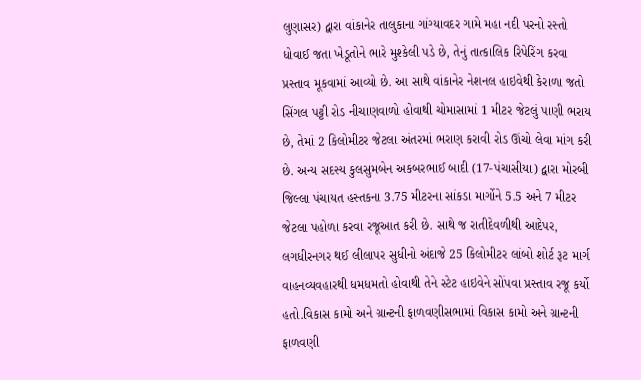લુણાસર) દ્વારા વાંકાનેર તાલુકાના ગાંગ્યાવદર ગામે મહા નદી પરનો રસ્તો ધોવાઈ જતા ખેડૂતોને ભારે મુશ્કેલી પડે છે, તેનું તાત્કાલિક રિપેરિંગ કરવા પ્રસ્તાવ મૂકવામાં આવ્યો છે. આ સાથે વાંકાનેર નેશનલ હાઇવેથી કેરાળા જતો સિંગલ પટ્ટી રોડ નીચાણવાળો હોવાથી ચોમાસામાં 1 મીટર જેટલું પાણી ભરાય છે, તેમાં 2 કિલોમીટર જેટલા અંતરમાં ભરાણ કરાવી રોડ ઊંચો લેવા માંગ કરી છે. અન્ય સદસ્ય કુલસુમબેન અકબરભાઈ બાદી (17-પંચાસીયા) દ્વારા મોરબી જિલ્લા પંચાયત હસ્તકના 3.75 મીટરના સાંકડા માર્ગોને 5.5 અને 7 મીટર જેટલા પહોળા કરવા રજૂઆત કરી છે. સાથે જ રાતીદેવળીથી આદેપર, લગધીરનગર થઈ લીલાપર સુધીનો અંદાજે 25 કિલોમીટર લાંબો શોર્ટ રૂટ માર્ગ વાહનવ્યવહારથી ધમધમતો હોવાથી તેને સ્ટેટ હાઇવેને સોંપવા પ્રસ્તાવ રજૂ કર્યો હતો.વિકાસ કામો અને ગ્રાન્ટની ફાળવણીસભામાં વિકાસ કામો અને ગ્રાન્ટની ફાળવણી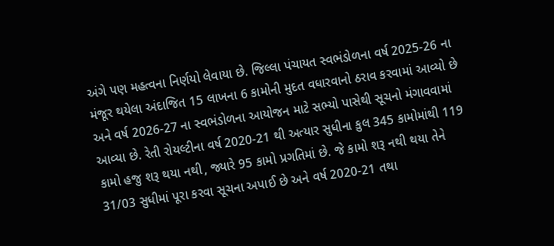અંગે પણ મહત્વના નિર્ણયો લેવાયા છે. જિલ્લા પંચાયત સ્વભંડોળના વર્ષ 2025-26 ના મંજૂર થયેલા અંદાજિત 15 લાખના 6 કામોની મુદત વધારવાનો ઠરાવ કરવામાં આવ્યો છે અને વર્ષ 2026-27 ના સ્વભંડોળના આયોજન માટે સભ્યો પાસેથી સૂચનો મંગાવવામાં આવ્યા છે. રેતી રોયલ્ટીના વર્ષ 2020-21 થી અત્યાર સુધીના કુલ 345 કામોમાંથી 119 કામો હજુ શરૂ થયા નથી, જ્યારે 95 કામો પ્રગતિમાં છે. જે કામો શરૂ નથી થયા તેને 31/03 સુધીમાં પૂરા કરવા સૂચના અપાઈ છે અને વર્ષ 2020-21 તથા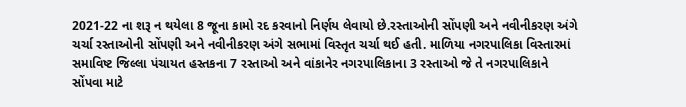2021-22 ના શરૂ ન થયેલા 8 જૂના કામો રદ કરવાનો નિર્ણય લેવાયો છે.રસ્તાઓની સોંપણી અને નવીનીકરણ અંગે ચર્ચા રસ્તાઓની સોંપણી અને નવીનીકરણ અંગે સભામાં વિસ્તૃત ચર્ચા થઈ હતી. માળિયા નગરપાલિકા વિસ્તારમાં સમાવિષ્ટ જિલ્લા પંચાયત હસ્તકના 7 રસ્તાઓ અને વાંકાનેર નગરપાલિકાના 3 રસ્તાઓ જે તે નગરપાલિકાને સોંપવા માટે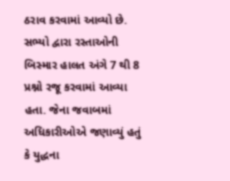ઠરાવ કરવામાં આવ્યો છે. સભ્યો દ્વારા રસ્તાઓની બિસ્માર હાલત અંગે 7 થી 8 પ્રશ્નો રજૂ કરવામાં આવ્યા હતા. જેના જવાબમાં અધિકારીઓએ જણાવ્યું હતું કે યુદ્ધના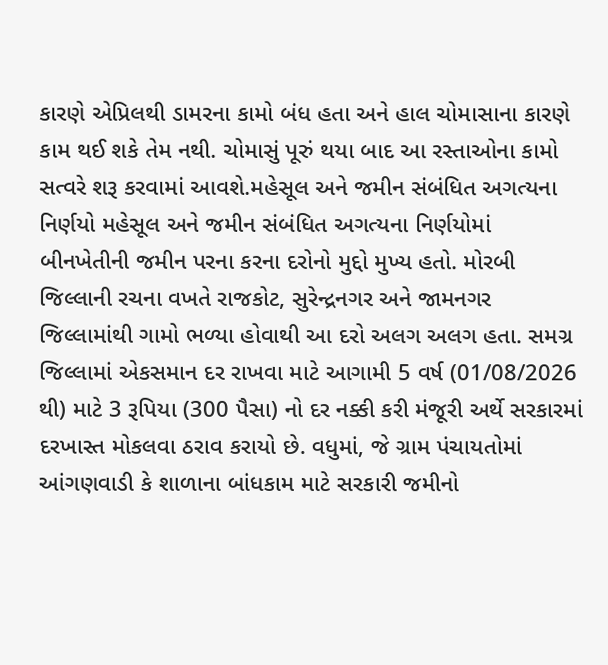કારણે એપ્રિલથી ડામરના કામો બંધ હતા અને હાલ ચોમાસાના કારણે કામ થઈ શકે તેમ નથી. ચોમાસું પૂરું થયા બાદ આ રસ્તાઓના કામો સત્વરે શરૂ કરવામાં આવશે.મહેસૂલ અને જમીન સંબંધિત અગત્યના નિર્ણયો મહેસૂલ અને જમીન સંબંધિત અગત્યના નિર્ણયોમાં બીનખેતીની જમીન પરના કરના દરોનો મુદ્દો મુખ્ય હતો. મોરબી જિલ્લાની રચના વખતે રાજકોટ, સુરેન્દ્રનગર અને જામનગર જિલ્લામાંથી ગામો ભળ્યા હોવાથી આ દરો અલગ અલગ હતા. સમગ્ર જિલ્લામાં એકસમાન દર રાખવા માટે આગામી 5 વર્ષ (01/08/2026 થી) માટે 3 રૂપિયા (300 પૈસા) નો દર નક્કી કરી મંજૂરી અર્થે સરકારમાં દરખાસ્ત મોકલવા ઠરાવ કરાયો છે. વધુમાં, જે ગ્રામ પંચાયતોમાં આંગણવાડી કે શાળાના બાંધકામ માટે સરકારી જમીનો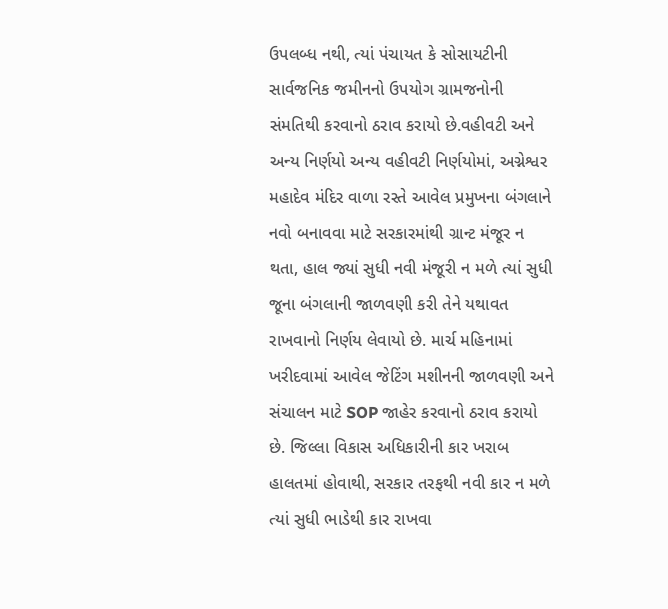ઉપલબ્ધ નથી, ત્યાં પંચાયત કે સોસાયટીની સાર્વજનિક જમીનનો ઉપયોગ ગ્રામજનોની સંમતિથી કરવાનો ઠરાવ કરાયો છે.વહીવટી અને અન્ય નિર્ણયો અન્ય વહીવટી નિર્ણયોમાં, અગ્નેશ્વર મહાદેવ મંદિર વાળા રસ્તે આવેલ પ્રમુખના બંગલાને નવો બનાવવા માટે સરકારમાંથી ગ્રાન્ટ મંજૂર ન થતા, હાલ જ્યાં સુધી નવી મંજૂરી ન મળે ત્યાં સુધી જૂના બંગલાની જાળવણી કરી તેને યથાવત રાખવાનો નિર્ણય લેવાયો છે. માર્ચ મહિનામાં ખરીદવામાં આવેલ જેટિંગ મશીનની જાળવણી અને સંચાલન માટે SOP જાહેર કરવાનો ઠરાવ કરાયો છે. જિલ્લા વિકાસ અધિકારીની કાર ખરાબ હાલતમાં હોવાથી, સરકાર તરફથી નવી કાર ન મળે ત્યાં સુધી ભાડેથી કાર રાખવા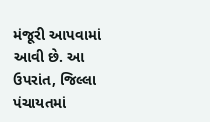મંજૂરી આપવામાં આવી છે. આ ઉપરાંત, જિલ્લા પંચાયતમાં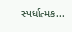સ્પર્ધાત્મક...